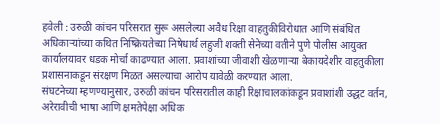हवेली : उरुळी कांचन परिसरात सुरू असलेल्या अवैध रिक्षा वाहतुकीविरोधात आणि संबंधित अधिकाऱ्यांच्या कथित निष्क्रियतेच्या निषेधार्थ लहुजी शक्ती सेनेच्या वतीने पुणे पोलीस आयुक्त कार्यालयावर धडक मोर्चा काढण्यात आला. प्रवाशांच्या जीवाशी खेळणाऱ्या बेकायदेशीर वाहतुकीला प्रशासनाकडून संरक्षण मिळत असल्याचा आरोप यावेळी करण्यात आला.
संघटनेच्या म्हणण्यानुसार, उरुळी कांचन परिसरातील काही रिक्षाचालकांकडून प्रवाशांशी उद्धट वर्तन, अरेरावीची भाषा आणि क्षमतेपेक्षा अधिक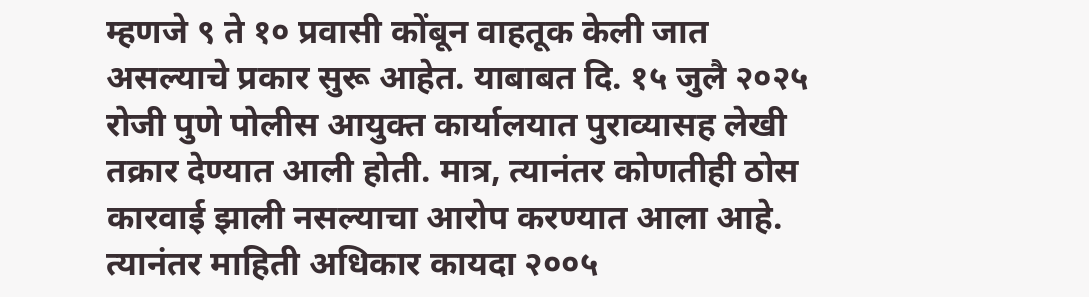म्हणजे ९ ते १० प्रवासी कोंबून वाहतूक केली जात असल्याचे प्रकार सुरू आहेत. याबाबत दि. १५ जुलै २०२५ रोजी पुणे पोलीस आयुक्त कार्यालयात पुराव्यासह लेखी तक्रार देण्यात आली होती. मात्र, त्यानंतर कोणतीही ठोस कारवाई झाली नसल्याचा आरोप करण्यात आला आहे.
त्यानंतर माहिती अधिकार कायदा २००५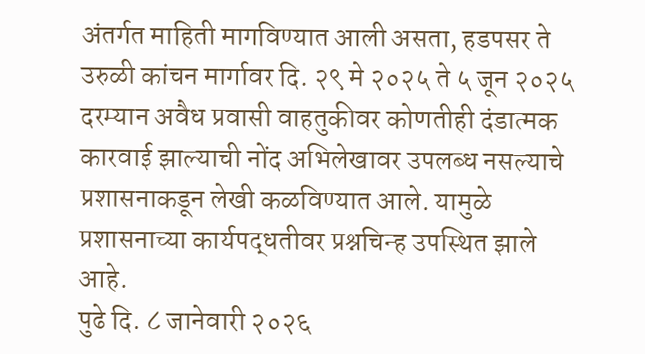अंतर्गत माहिती मागविण्यात आली असता, हडपसर ते उरुळी कांचन मार्गावर दि. २९ मे २०२५ ते ५ जून २०२५ दरम्यान अवैध प्रवासी वाहतुकीवर कोणतीही दंडात्मक कारवाई झाल्याची नोंद अभिलेखावर उपलब्ध नसल्याचे प्रशासनाकडून लेखी कळविण्यात आले. यामुळे प्रशासनाच्या कार्यपद्धतीवर प्रश्नचिन्ह उपस्थित झाले आहे.
पुढे दि. ८ जानेवारी २०२६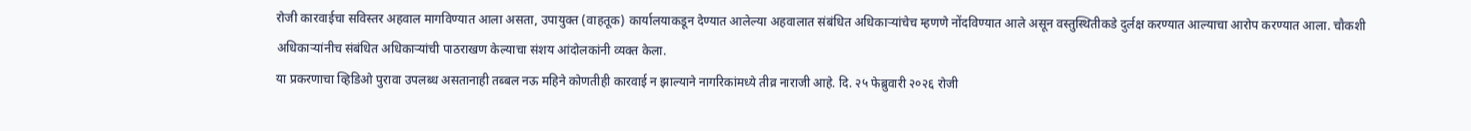रोजी कारवाईचा सविस्तर अहवाल मागविण्यात आला असता, उपायुक्त (वाहतूक) कार्यालयाकडून देण्यात आलेल्या अहवालात संबंधित अधिकाऱ्यांचेच म्हणणे नोंदविण्यात आले असून वस्तुस्थितीकडे दुर्लक्ष करण्यात आल्याचा आरोप करण्यात आला. चौकशी अधिकाऱ्यांनीच संबंधित अधिकाऱ्यांची पाठराखण केल्याचा संशय आंदोलकांनी व्यक्त केला.
या प्रकरणाचा व्हिडिओ पुरावा उपलब्ध असतानाही तब्बल नऊ महिने कोणतीही कारवाई न झाल्याने नागरिकांमध्ये तीव्र नाराजी आहे. दि. २५ फेब्रुवारी २०२६ रोजी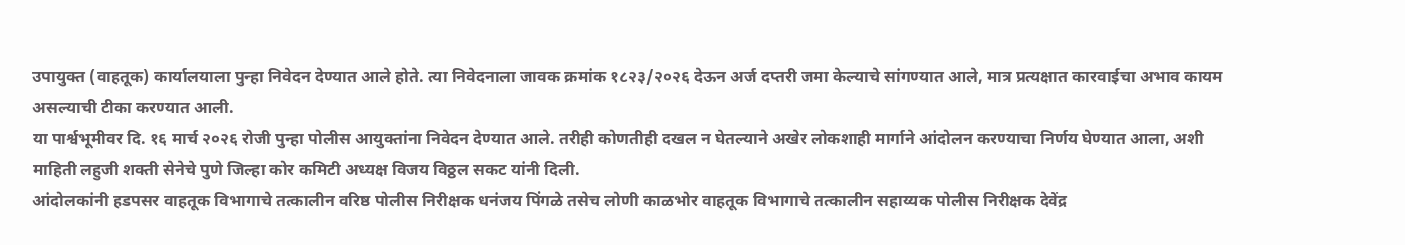उपायुक्त (वाहतूक) कार्यालयाला पुन्हा निवेदन देण्यात आले होते. त्या निवेदनाला जावक क्रमांक १८२३/२०२६ देऊन अर्ज दप्तरी जमा केल्याचे सांगण्यात आले, मात्र प्रत्यक्षात कारवाईचा अभाव कायम असल्याची टीका करण्यात आली.
या पार्श्वभूमीवर दि. १६ मार्च २०२६ रोजी पुन्हा पोलीस आयुक्तांना निवेदन देण्यात आले. तरीही कोणतीही दखल न घेतल्याने अखेर लोकशाही मार्गाने आंदोलन करण्याचा निर्णय घेण्यात आला, अशी माहिती लहुजी शक्ती सेनेचे पुणे जिल्हा कोर कमिटी अध्यक्ष विजय विठ्ठल सकट यांनी दिली.
आंदोलकांनी हडपसर वाहतूक विभागाचे तत्कालीन वरिष्ठ पोलीस निरीक्षक धनंजय पिंगळे तसेच लोणी काळभोर वाहतूक विभागाचे तत्कालीन सहाय्यक पोलीस निरीक्षक देवेंद्र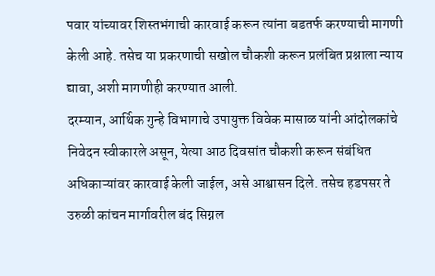पवार यांच्यावर शिस्तभंगाची कारवाई करून त्यांना बडतर्फ करण्याची मागणी केली आहे. तसेच या प्रकरणाची सखोल चौकशी करून प्रलंबित प्रश्नाला न्याय द्यावा, अशी मागणीही करण्यात आली.
दरम्यान, आर्थिक गुन्हे विभागाचे उपायुक्त विवेक मासाळ यांनी आंदोलकांचे निवेदन स्वीकारले असून, येत्या आठ दिवसांत चौकशी करून संबंधित अधिकाऱ्यांवर कारवाई केली जाईल, असे आश्वासन दिले. तसेच हडपसर ते उरुळी कांचन मार्गावरील बंद सिग्नल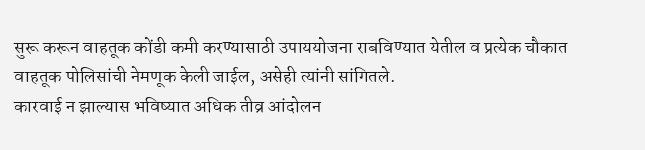सुरू करून वाहतूक कोंडी कमी करण्यासाठी उपाययोजना राबविण्यात येतील व प्रत्येक चौकात वाहतूक पोलिसांची नेमणूक केली जाईल, असेही त्यांनी सांगितले.
कारवाई न झाल्यास भविष्यात अधिक तीव्र आंदोलन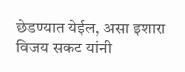छेडण्यात येईल, असा इशारा विजय सकट यांनी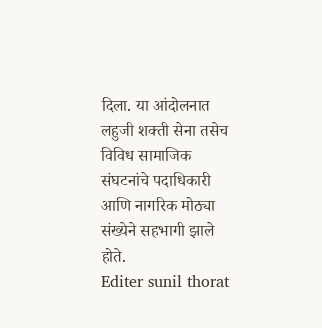दिला. या आंदोलनात लहुजी शक्ती सेना तसेच विविध सामाजिक संघटनांचे पदाधिकारी आणि नागरिक मोठ्या संख्येने सहभागी झाले होते.
Editer sunil thorat